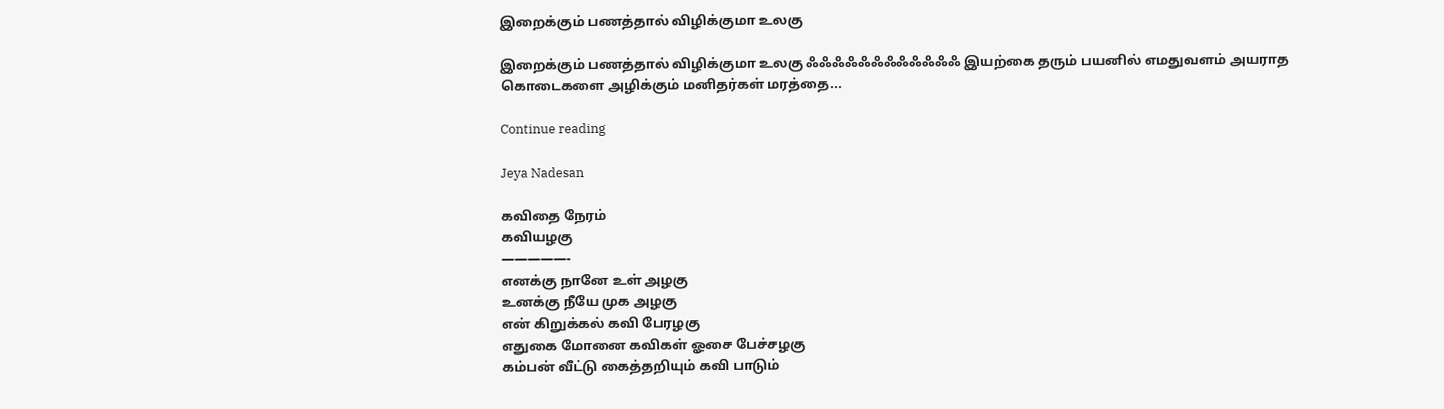இறைக்கும் பணத்தால் விழிக்குமா உலகு

இறைக்கும் பணத்தால் விழிக்குமா உலகு ஃஃஃஃஃஃஃஃஃஃஃஃ இயற்கை தரும் பயனில் எமதுவளம் அயராத கொடைகளை அழிக்கும் மனிதர்கள் மரத்தை...

Continue reading

Jeya Nadesan

கவிதை நேரம்
கவியழகு
—————-
எனக்கு நானே உள் அழகு
உனக்கு நீயே முக அழகு
என் கிறுக்கல் கவி பேரழகு
எதுகை மோனை கவிகள் ஓசை பேச்சழகு
கம்பன் வீட்டு கைத்தறியும் கவி பாடும்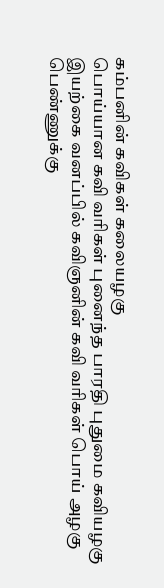கம்பனின் கவிகள் கலையழகு
பொய்யான கவி வரிகள் புனைந்த பாரதி புதுமை கவியழகு
இயற்கை வனப்பில் கவிஞனின் கவி வரிகள் பொய் அழகு
பெண்ணுக்கு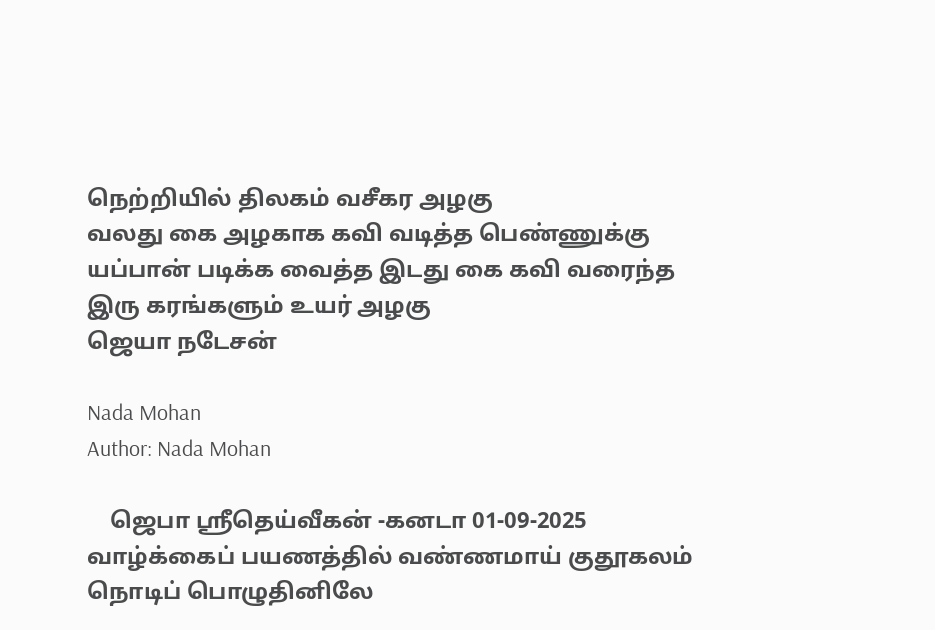நெற்றியில் திலகம் வசீகர அழகு
வலது கை அழகாக கவி வடித்த பெண்ணுக்கு
யப்பான் படிக்க வைத்த இடது கை கவி வரைந்த இரு கரங்களும் உயர் அழகு
ஜெயா நடேசன்

Nada Mohan
Author: Nada Mohan

    ஜெபா ஸ்ரீதெய்வீகன் -கனடா 01-09-2025 வாழ்க்கைப் பயணத்தில் வண்ணமாய் குதூகலம் நொடிப் பொழுதினிலே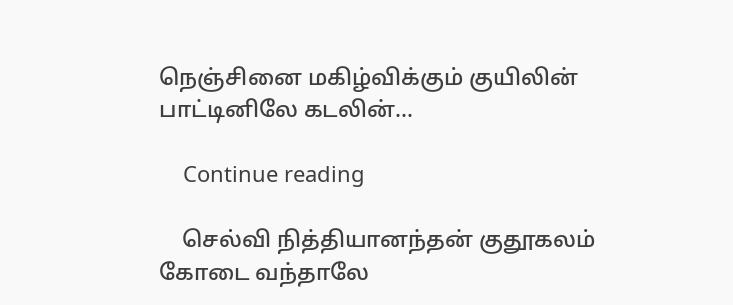நெஞ்சினை மகிழ்விக்கும் குயிலின் பாட்டினிலே கடலின்...

    Continue reading

    செல்வி நித்தியானந்தன் குதூகலம் கோடை வந்தாலே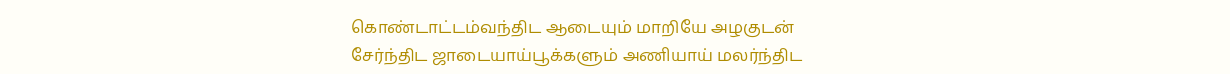கொண்டாட்டம்வந்திட ஆடையும் மாறியே அழகுடன் சேர்ந்திட ஜாடையாய்பூக்களும் அணியாய் மலர்ந்திட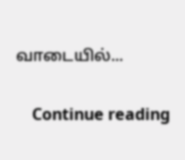வாடையில்...

    Continue reading